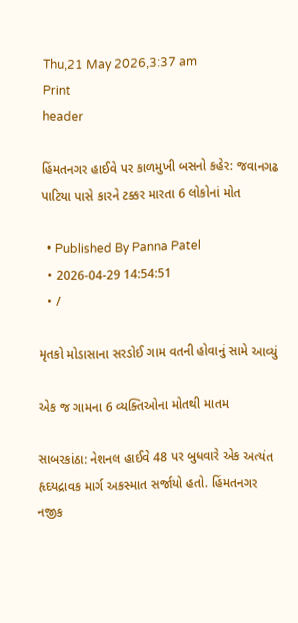Thu,21 May 2026,3:37 am
Print
header

હિંમતનગર હાઈવે પર કાળમુખી બસનો કહેર: જવાનગઢ પાટિયા પાસે કારને ટક્કર મારતા 6 લોકોનાં મોત

  • Published By Panna Patel
  • 2026-04-29 14:54:51
  • /

મૃતકો મોડાસાના સરડોઈ ગામ વતની હોવાનું સામે આવ્યું

એક જ ગામના 6 વ્યક્તિઓના મોતથી માતમ

સાબરકાંઠા: નેશનલ હાઈવે 48 પર બુધવારે એક અત્યંત હૃદયદ્રાવક માર્ગ અકસ્માત સર્જાયો હતો. હિંમતનગર નજીક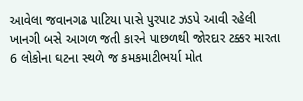આવેલા જવાનગઢ પાટિયા પાસે પુરપાટ ઝડપે આવી રહેલી ખાનગી બસે આગળ જતી કારને પાછળથી જોરદાર ટક્કર મારતા 6 લોકોના ઘટના સ્થળે જ કમકમાટીભર્યા મોત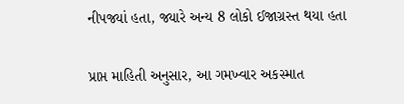નીપજ્યાં હતા, જ્યારે અન્ય 8 લોકો ઈજાગ્રસ્ત થયા હતા

પ્રાપ્ત માહિતી અનુસાર, આ ગમખ્વાર અકસ્માત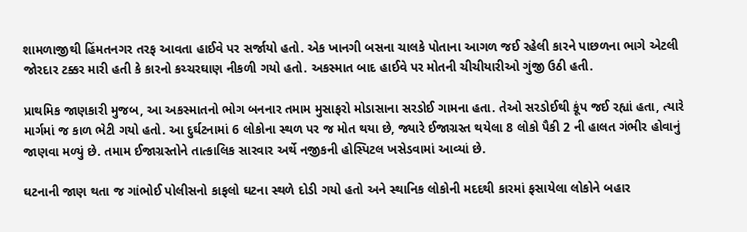શામળાજીથી હિંમતનગર તરફ આવતા હાઈવે પર સર્જાયો હતો. એક ખાનગી બસના ચાલકે પોતાના આગળ જઈ રહેલી કારને પાછળના ભાગે એટલી જોરદાર ટક્કર મારી હતી કે કારનો કચ્ચરઘાણ નીકળી ગયો હતો. અકસ્માત બાદ હાઈવે પર મોતની ચીચીયારીઓ ગુંજી ઉઠી હતી.

પ્રાથમિક જાણકારી મુજબ, આ અકસ્માતનો ભોગ બનનાર તમામ મુસાફરો મોડાસાના સરડોઈ ગામના હતા. તેઓ સરડોઈથી કૂંપ જઈ રહ્યાં હતા, ત્યારે માર્ગમાં જ કાળ ભેટી ગયો હતો. આ દુર્ઘટનામાં 6 લોકોના સ્થળ પર જ મોત થયા છે, જ્યારે ઈજાગ્રસ્ત થયેલા 8 લોકો પૈકી 2 ની હાલત ગંભીર હોવાનું જાણવા મળ્યું છે. તમામ ઈજાગ્રસ્તોને તાત્કાલિક સારવાર અર્થે નજીકની હોસ્પિટલ ખસેડવામાં આવ્યાં છે.

ઘટનાની જાણ થતા જ ગાંભોઈ પોલીસનો કાફલો ઘટના સ્થળે દોડી ગયો હતો અને સ્થાનિક લોકોની મદદથી કારમાં ફસાયેલા લોકોને બહાર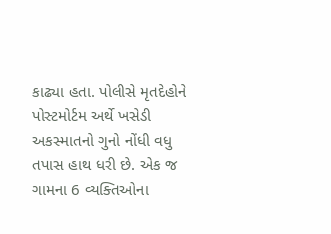કાઢ્યા હતા. પોલીસે મૃતદેહોને પોસ્ટમોર્ટમ અર્થે ખસેડી અકસ્માતનો ગુનો નોંધી વધુ તપાસ હાથ ધરી છે. એક જ ગામના 6 વ્યક્તિઓના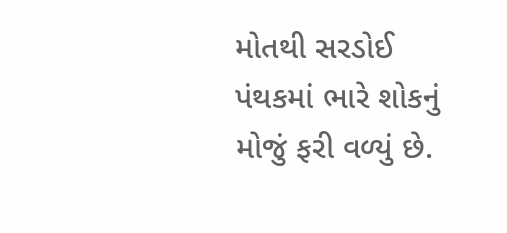મોતથી સરડોઈ પંથકમાં ભારે શોકનું મોજું ફરી વળ્યું છે.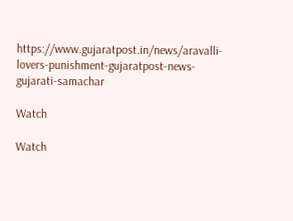https://www.gujaratpost.in/news/aravalli-lovers-punishment-gujaratpost-news-gujarati-samachar

Watch

Watch